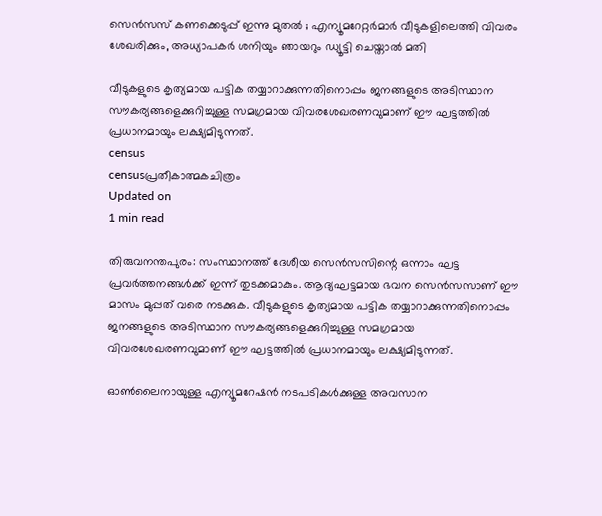സെന്‍സസ് കണക്കെടുപ്പ് ഇന്നു മുതല്‍ ; എന്യൂമറേറ്റര്‍മാര്‍ വീടുകളിലെത്തി വിവരം ശേഖരിക്കും, അധ്യാപകര്‍ ശനിയും ഞായറും ഡ്യൂട്ടി ചെയ്താല്‍ മതി

വീടുകളുടെ കൃത്യമായ പട്ടിക തയ്യാറാക്കുന്നതിനൊപ്പം ജനങ്ങളുടെ അടിസ്ഥാന സൗകര്യങ്ങളെക്കുറിച്ചുള്ള സമഗ്രമായ വിവരശേഖരണവുമാണ് ഈ ഘട്ടത്തില്‍ പ്രധാനമായും ലക്ഷ്യമിടുന്നത്.
census
censusപ്രതീകാത്മകചിത്രം
Updated on
1 min read

തിരുവനന്തപുരം: സംസ്ഥാനത്ത് ദേശീയ സെന്‍സസിന്റെ ഒന്നാം ഘട്ട പ്രവര്‍ത്തനങ്ങള്‍ക്ക് ഇന്ന് തുടക്കമാകും. ആദ്യഘട്ടമായ ഭവന സെന്‍സസാണ് ഈ മാസം മുപ്പത് വരെ നടക്കുക. വീടുകളുടെ കൃത്യമായ പട്ടിക തയ്യാറാക്കുന്നതിനൊപ്പം ജനങ്ങളുടെ അടിസ്ഥാന സൗകര്യങ്ങളെക്കുറിച്ചുള്ള സമഗ്രമായ വിവരശേഖരണവുമാണ് ഈ ഘട്ടത്തില്‍ പ്രധാനമായും ലക്ഷ്യമിടുന്നത്.

ഓണ്‍ലൈനായുള്ള എന്യൂമറേഷന്‍ നടപടികള്‍ക്കുള്ള അവസാന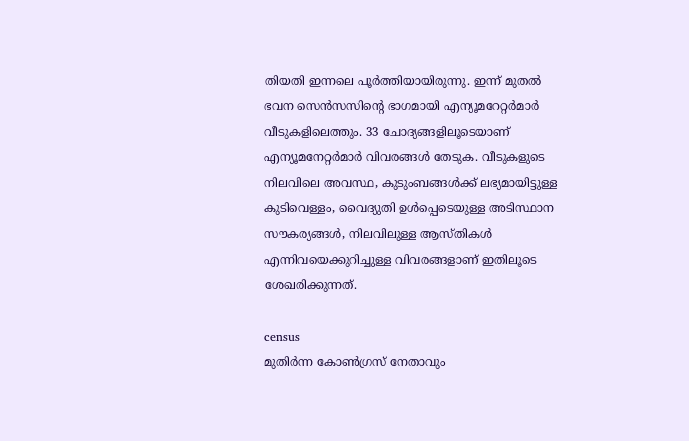തിയതി ഇന്നലെ പൂര്‍ത്തിയായിരുന്നു. ഇന്ന് മുതല്‍ ഭവന സെന്‍സസിന്റെ ഭാഗമായി എന്യൂമറേറ്റര്‍മാര്‍ വീടുകളിലെത്തും. 33 ചോദ്യങ്ങളിലൂടെയാണ് എന്യൂമനേറ്റര്‍മാര്‍ വിവരങ്ങള്‍ തേടുക. വീടുകളുടെ നിലവിലെ അവസ്ഥ, കുടുംബങ്ങള്‍ക്ക് ലഭ്യമായിട്ടുള്ള കുടിവെള്ളം, വൈദ്യുതി ഉള്‍പ്പെടെയുള്ള അടിസ്ഥാന സൗകര്യങ്ങള്‍, നിലവിലുള്ള ആസ്തികള്‍ എന്നിവയെക്കുറിച്ചുള്ള വിവരങ്ങളാണ് ഇതിലൂടെ ശേഖരിക്കുന്നത്.

census
മുതിര്‍ന്ന കോണ്‍ഗ്രസ് നേതാവും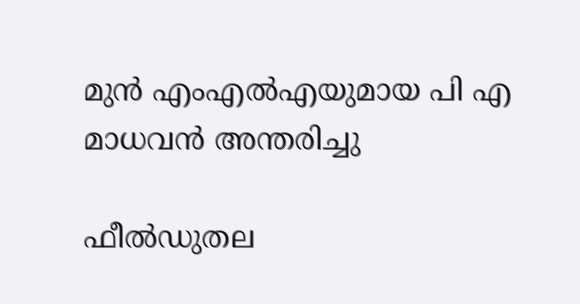മുന്‍ എംഎല്‍എയുമായ പി എ മാധവന്‍ അന്തരിച്ചു

ഫീല്‍ഡുതല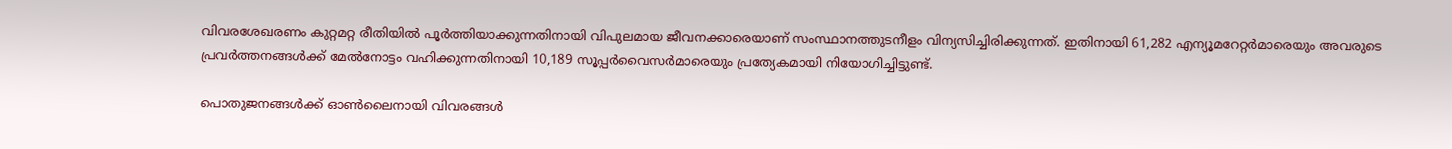വിവരശേഖരണം കുറ്റമറ്റ രീതിയില്‍ പൂര്‍ത്തിയാക്കുന്നതിനായി വിപുലമായ ജീവനക്കാരെയാണ് സംസ്ഥാനത്തുടനീളം വിന്യസിച്ചിരിക്കുന്നത്. ഇതിനായി 61,282 എന്യൂമറേറ്റര്‍മാരെയും അവരുടെ പ്രവര്‍ത്തനങ്ങള്‍ക്ക് മേല്‍നോട്ടം വഹിക്കുന്നതിനായി 10,189 സൂപ്പര്‍വൈസര്‍മാരെയും പ്രത്യേകമായി നിയോഗിച്ചിട്ടുണ്ട്.

പൊതുജനങ്ങള്‍ക്ക് ഓണ്‍ലൈനായി വിവരങ്ങള്‍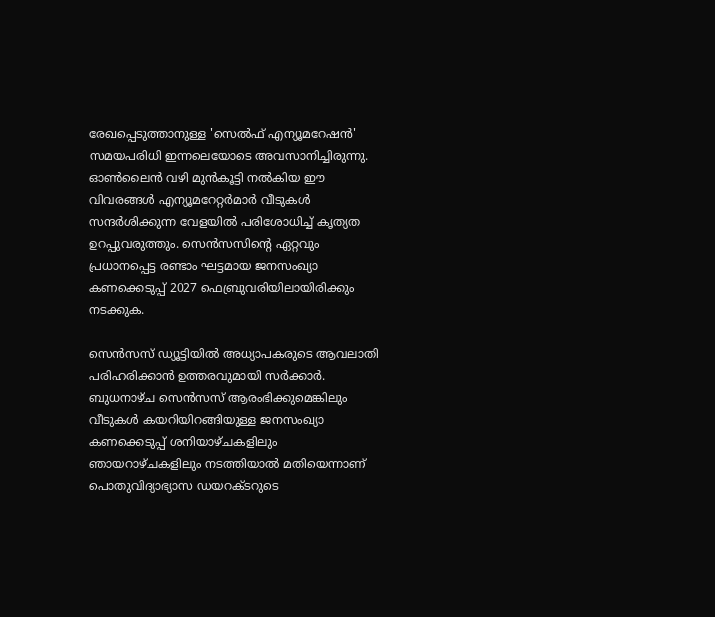രേഖപ്പെടുത്താനുള്ള 'സെല്‍ഫ് എന്യൂമറേഷന്‍' സമയപരിധി ഇന്നലെയോടെ അവസാനിച്ചിരുന്നു. ഓണ്‍ലൈന്‍ വഴി മുന്‍കൂട്ടി നല്‍കിയ ഈ വിവരങ്ങള്‍ എന്യൂമറേറ്റര്‍മാര്‍ വീടുകള്‍ സന്ദര്‍ശിക്കുന്ന വേളയില്‍ പരിശോധിച്ച് കൃത്യത ഉറപ്പുവരുത്തും. സെന്‍സസിന്റെ ഏറ്റവും പ്രധാനപ്പെട്ട രണ്ടാം ഘട്ടമായ ജനസംഖ്യാ കണക്കെടുപ്പ് 2027 ഫെബ്രുവരിയിലായിരിക്കും നടക്കുക.

സെൻസസ് ഡ്യൂട്ടിയിൽ അധ്യാപകരുടെ ആവലാതി പരിഹരിക്കാൻ ഉത്തരവുമായി സർക്കാർ. ബുധനാഴ്ച സെൻസസ് ആരംഭിക്കുമെങ്കിലും വീടുകൾ കയറിയിറങ്ങിയുള്ള ജനസംഖ്യാ കണക്കെടുപ്പ് ശനിയാഴ്ചകളിലും ഞായറാഴ്ചകളിലും നടത്തിയാൽ മതിയെന്നാണ് പൊതുവിദ്യാഭ്യാസ ഡയറക്ടറുടെ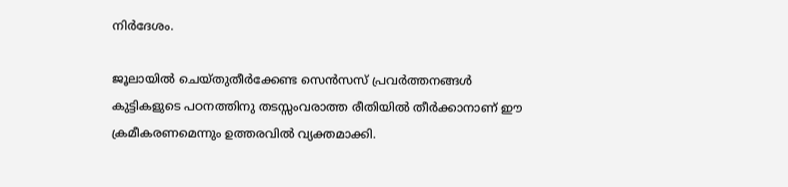നിർദേശം.

ജൂലായിൽ ചെയ്തുതീർക്കേണ്ട സെൻസസ് പ്രവർത്തനങ്ങൾ കുട്ടികളുടെ പഠനത്തിനു തടസ്സംവരാത്ത രീതിയിൽ തീർക്കാനാണ് ഈ ക്രമീകരണമെന്നും ഉത്തരവിൽ വ്യക്തമാക്കി.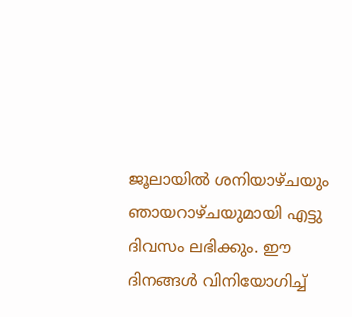ജൂലായിൽ ശനിയാഴ്ചയും ഞായറാഴ്ചയുമായി എട്ടു ദിവസം ലഭിക്കും. ഈ ദിനങ്ങൾ വിനിയോഗിച്ച്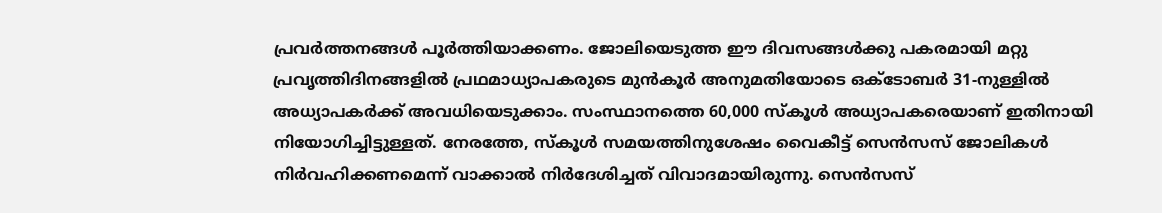പ്രവർത്തനങ്ങൾ പൂർത്തിയാക്കണം. ജോലിയെടുത്ത ഈ ദിവസങ്ങൾക്കു പകരമായി മറ്റു പ്രവൃത്തിദിനങ്ങളിൽ പ്രഥമാധ്യാപകരുടെ മുൻകൂർ അനുമതിയോടെ ഒക്ടോബർ 31-നുള്ളിൽ അധ്യാപകർക്ക് അവധിയെടുക്കാം. സംസ്ഥാനത്തെ 60,000 സ്കൂൾ അധ്യാപകരെയാണ് ഇതിനായി നിയോഗിച്ചിട്ടുള്ളത്. നേരത്തേ, സ്‌കൂൾ സമയത്തിനുശേഷം വൈകീട്ട് സെൻസസ് ജോലികൾ നിർവഹിക്കണമെന്ന് വാക്കാൽ നിർദേശിച്ചത് വിവാദമായിരുന്നു. സെൻസസ്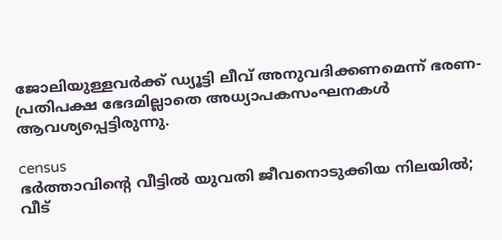ജോലിയുള്ളവർക്ക് ഡ്യൂട്ടി ലീവ് അനുവദിക്കണമെന്ന് ഭരണ-പ്രതിപക്ഷ ഭേദമില്ലാതെ അധ്യാപകസംഘനകൾ ആവശ്യപ്പെട്ടിരുന്നു.

census
ഭര്‍ത്താവിന്റെ വീട്ടില്‍ യുവതി ജീവനൊടുക്കിയ നിലയില്‍; വീട്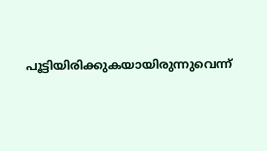പൂട്ടിയിരിക്കുകയായിരുന്നുവെന്ന്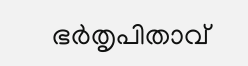ഭര്‍തൃപിതാവ്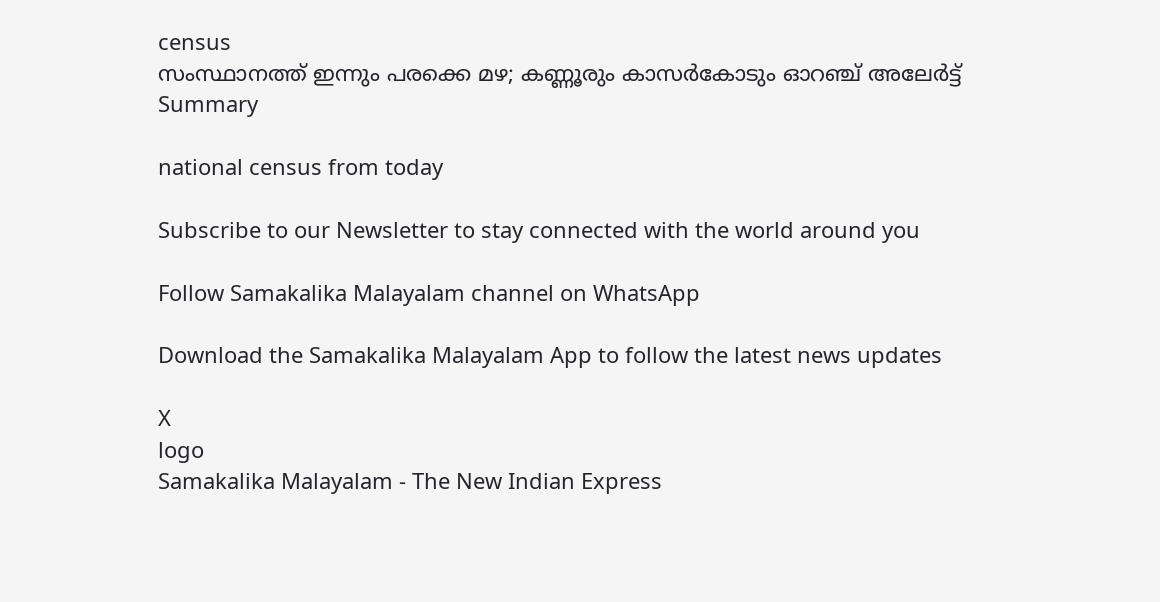census
സംസ്ഥാനത്ത് ഇന്നും പരക്കെ മഴ; കണ്ണൂരും കാസര്‍കോടും ഓറഞ്ച് അലേര്‍ട്ട്
Summary

national census from today

Subscribe to our Newsletter to stay connected with the world around you

Follow Samakalika Malayalam channel on WhatsApp

Download the Samakalika Malayalam App to follow the latest news updates

X
logo
Samakalika Malayalam - The New Indian Express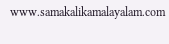www.samakalikamalayalam.com